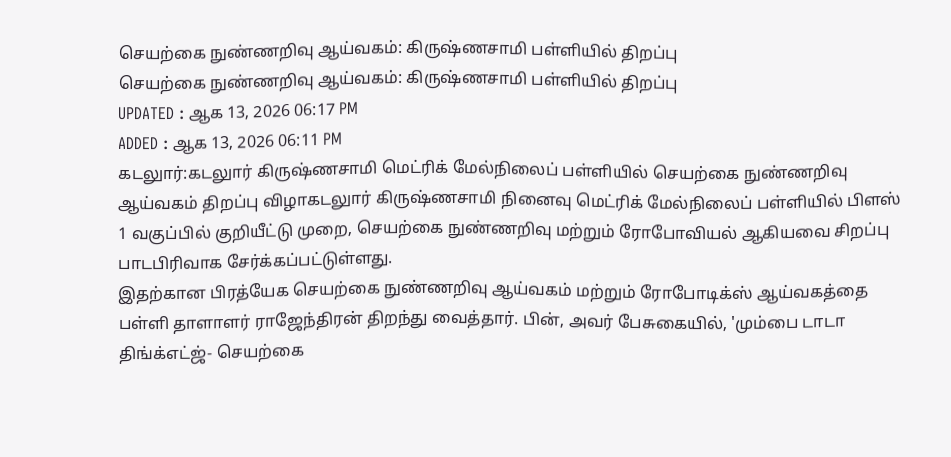செயற்கை நுண்ணறிவு ஆய்வகம்: கிருஷ்ணசாமி பள்ளியில் திறப்பு
செயற்கை நுண்ணறிவு ஆய்வகம்: கிருஷ்ணசாமி பள்ளியில் திறப்பு
UPDATED : ஆக 13, 2026 06:17 PM
ADDED : ஆக 13, 2026 06:11 PM
கடலுார்:கடலுார் கிருஷ்ணசாமி மெட்ரிக் மேல்நிலைப் பள்ளியில் செயற்கை நுண்ணறிவு ஆய்வகம் திறப்பு விழாகடலுார் கிருஷ்ணசாமி நினைவு மெட்ரிக் மேல்நிலைப் பள்ளியில் பிளஸ் 1 வகுப்பில் குறியீட்டு முறை, செயற்கை நுண்ணறிவு மற்றும் ரோபோவியல் ஆகியவை சிறப்பு பாடபிரிவாக சேர்க்கப்பட்டுள்ளது.
இதற்கான பிரத்யேக செயற்கை நுண்ணறிவு ஆய்வகம் மற்றும் ரோபோடிக்ஸ் ஆய்வகத்தை பள்ளி தாளாளர் ராஜேந்திரன் திறந்து வைத்தார். பின், அவர் பேசுகையில், 'மும்பை டாடா திங்க்எட்ஜ்- செயற்கை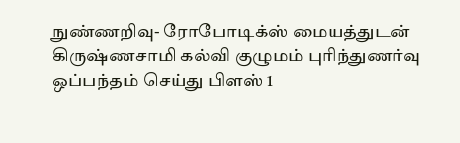நுண்ணறிவு- ரோபோடிக்ஸ் மையத்துடன் கிருஷ்ணசாமி கல்வி குழுமம் புரிந்துணர்வு ஒப்பந்தம் செய்து பிளஸ் 1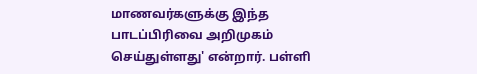மாணவர்களுக்கு இந்த பாடப்பிரிவை அறிமுகம் செய்துள்ளது' என்றார். பள்ளி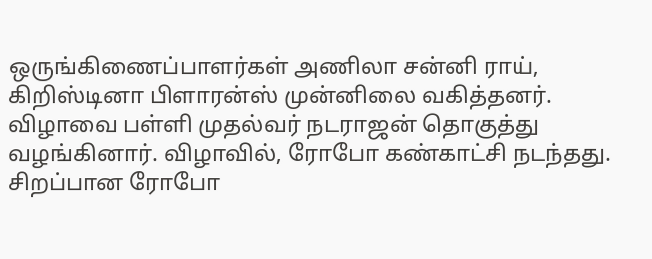ஒருங்கிணைப்பாளர்கள் அணிலா சன்னி ராய், கிறிஸ்டினா பிளாரன்ஸ் முன்னிலை வகித்தனர். விழாவை பள்ளி முதல்வர் நடராஜன் தொகுத்து வழங்கினார். விழாவில், ரோபோ கண்காட்சி நடந்தது. சிறப்பான ரோபோ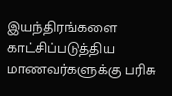இயந்திரங்களை காட்சிப்படுத்திய மாணவர்களுக்கு பரிசு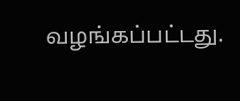வழங்கப்பட்டது.